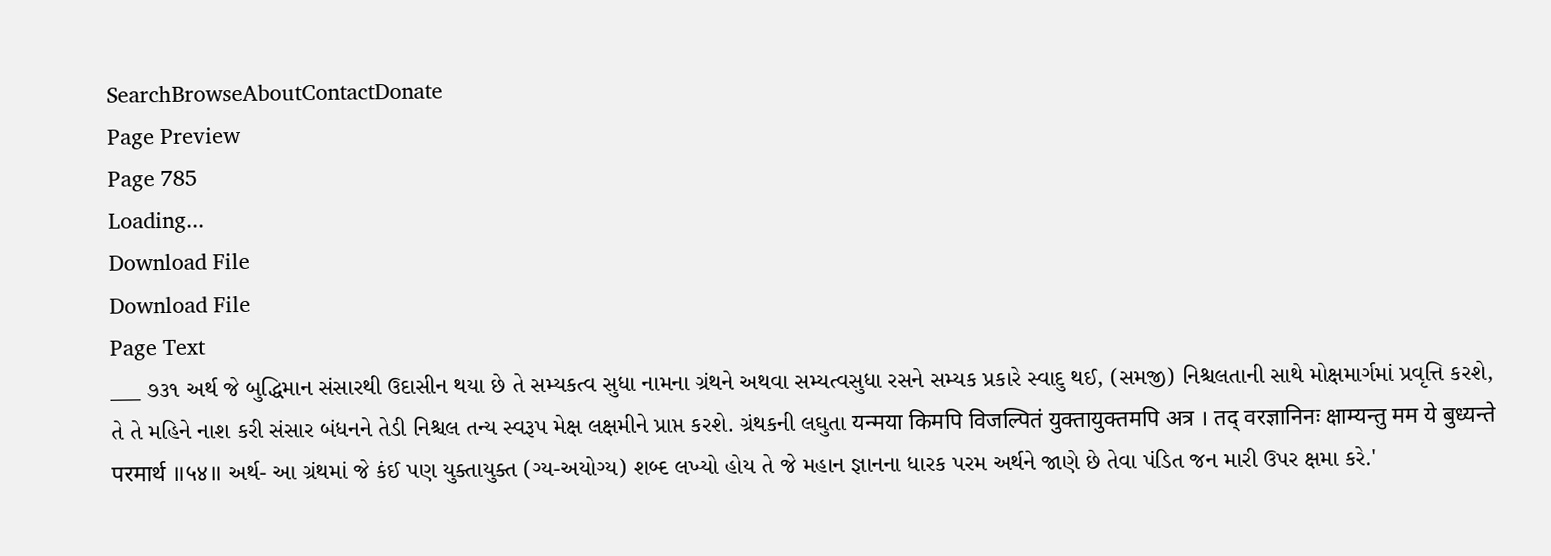SearchBrowseAboutContactDonate
Page Preview
Page 785
Loading...
Download File
Download File
Page Text
___ ૭૩૧ અર્થ જે બુદ્ધિમાન સંસારથી ઉદાસીન થયા છે તે સમ્યકત્વ સુધા નામના ગ્રંથને અથવા સમ્યત્વસુધા રસને સમ્યક પ્રકારે સ્વાદુ થઈ, (સમજી) નિશ્ચલતાની સાથે મોક્ષમાર્ગમાં પ્રવૃત્તિ કરશે, તે તે મહિને નાશ કરી સંસાર બંધનને તેડી નિશ્ચલ તન્ય સ્વરૂપ મેક્ષ લક્ષમીને પ્રાપ્ત કરશે. ગ્રંથકની લઘુતા यन्मया किमपि विजल्पितं युक्तायुक्तमपि अत्र । तद् वरज्ञानिनः क्षाम्यन्तु मम ये बुध्यन्ते परमार्थ ॥५४॥ અર્થ- આ ગ્રંથમાં જે કંઈ પણ યુક્તાયુક્ત (ગ્ય-અયોગ્ય) શબ્દ લખ્યો હોય તે જે મહાન જ્ઞાનના ધારક પરમ અર્થને જાણે છે તેવા પંડિત જન મારી ઉપર ક્ષમા કરે.'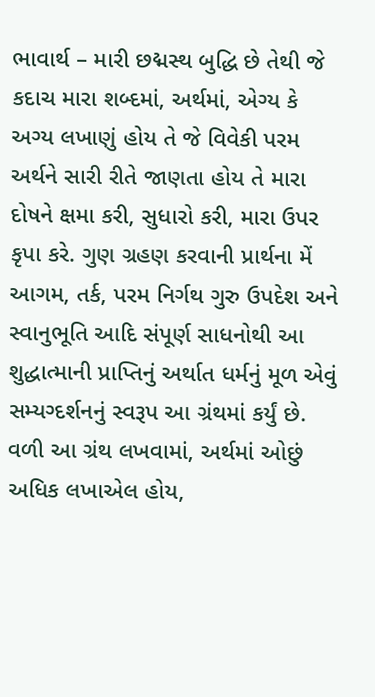ભાવાર્થ – મારી છદ્મસ્થ બુદ્ધિ છે તેથી જે કદાચ મારા શબ્દમાં, અર્થમાં, એગ્ય કે અગ્ય લખાણું હોય તે જે વિવેકી પરમ અર્થને સારી રીતે જાણતા હોય તે મારા દોષને ક્ષમા કરી, સુધારો કરી, મારા ઉપર કૃપા કરે. ગુણ ગ્રહણ કરવાની પ્રાર્થના મેં આગમ, તર્ક, પરમ નિર્ગથ ગુરુ ઉપદેશ અને સ્વાનુભૂતિ આદિ સંપૂર્ણ સાધનોથી આ શુદ્ધાત્માની પ્રાપ્તિનું અર્થાત ધર્મનું મૂળ એવું સમ્યગ્દર્શનનું સ્વરૂપ આ ગ્રંથમાં કર્યું છે. વળી આ ગ્રંથ લખવામાં, અર્થમાં ઓછું અધિક લખાએલ હોય,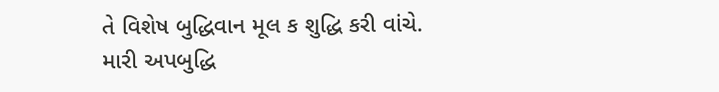તે વિશેષ બુદ્ધિવાન મૂલ ક શુદ્ધિ કરી વાંચે. મારી અપબુદ્ધિ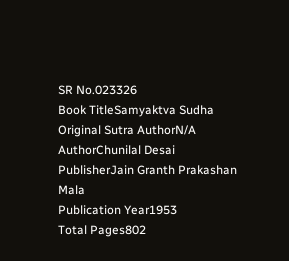SR No.023326
Book TitleSamyaktva Sudha
Original Sutra AuthorN/A
AuthorChunilal Desai
PublisherJain Granth Prakashan Mala
Publication Year1953
Total Pages802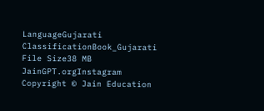LanguageGujarati
ClassificationBook_Gujarati
File Size38 MB
JainGPT.orgInstagram
Copyright © Jain Education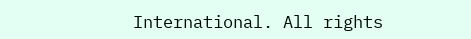International. All rights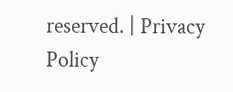reserved. | Privacy Policy